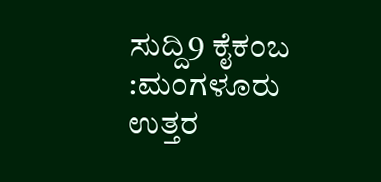ಸುದ್ದಿ9 ಕೈಕಂಬ :ಮಂಗಳೂರು ಉತ್ತರ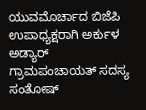ಯುವಮೊರ್ಚಾದ ಬಿಜೆಪಿ ಉಪಾಧ್ಯಕ್ಷರಾಗಿ ಅರ್ಕುಳ ಅಡ್ಯಾರ್ ಗ್ರಾಮಪಂಚಾಯತ್ ಸದಸ್ಯ ಸಂತೋಷ್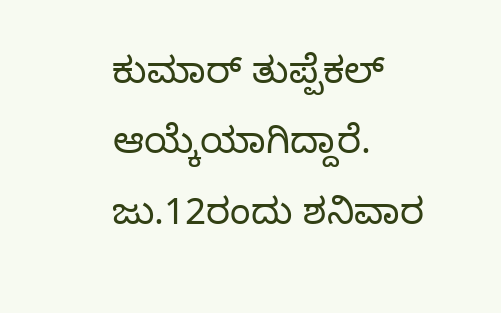ಕುಮಾರ್ ತುಪ್ಪೆಕಲ್ ಆಯ್ಕೆಯಾಗಿದ್ದಾರೆ.
ಜು.12ರಂದು ಶನಿವಾರ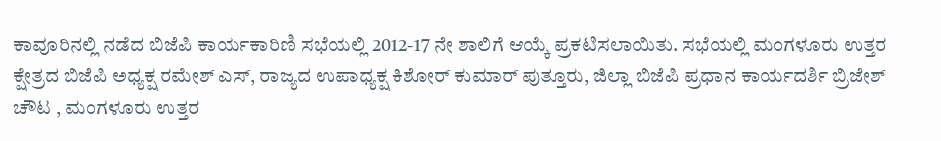ಕಾವೂರಿನಲ್ಲಿ ನಡೆದ ಬಿಜೆಪಿ ಕಾರ್ಯಕಾರಿಣಿ ಸಭೆಯಲ್ಲಿ 2012-17 ನೇ ಶಾಲಿಗೆ ಆಯ್ಕೆ ಪ್ರಕಟಿಸಲಾಯಿತು. ಸಭೆಯಲ್ಲಿ ಮಂಗಳೂರು ಉತ್ತರ ಕ್ಷೇತ್ರದ ಬಿಜೆಪಿ ಅಧ್ಯಕ್ಷ ರಮೇಶ್ ಎಸ್, ರಾಜ್ಯದ ಉಪಾಧ್ಯಕ್ಷ ಕಿಶೋರ್ ಕುಮಾರ್ ಪುತ್ತೂರು, ಜಿಲ್ಲಾ ಬಿಜೆಪಿ ಪ್ರಧಾನ ಕಾರ್ಯದರ್ಶಿ ಬ್ರಿಜೇಶ್ ಚೌಟ , ಮಂಗಳೂರು ಉತ್ತರ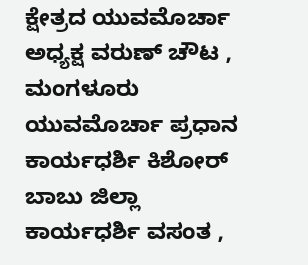ಕ್ಷೇತ್ರದ ಯುವಮೊರ್ಚಾ ಅಧ್ಯಕ್ಷ ವರುಣ್ ಚೌಟ , ಮಂಗಳೂರು ಯುವಮೊರ್ಚಾ ಪ್ರಧಾನ ಕಾರ್ಯಧರ್ಶಿ ಕಿಶೋರ್ ಬಾಬು ಜಿಲ್ಲಾ ಕಾರ್ಯಧರ್ಶಿ ವಸಂತ ,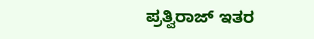ಪ್ರತ್ವಿರಾಜ್ ಇತರ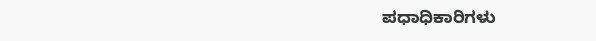ಪಧಾಧಿಕಾರಿಗಳು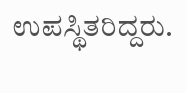ಉಪಸ್ಥಿತರಿದ್ದರು.